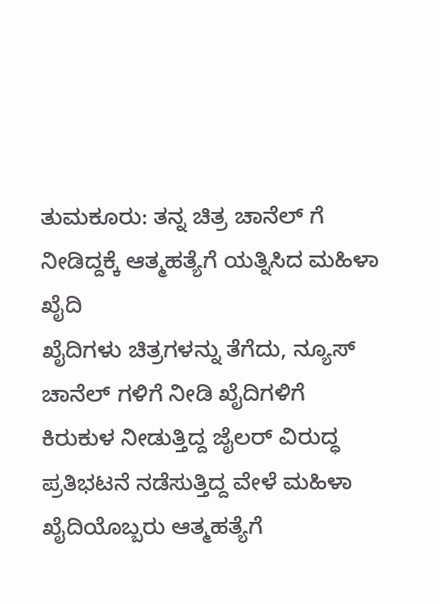ತುಮಕೂರು: ತನ್ನ ಚಿತ್ರ ಚಾನೆಲ್ ಗೆ ನೀಡಿದ್ದಕ್ಕೆ ಆತ್ಮಹತ್ಯೆಗೆ ಯತ್ನಿಸಿದ ಮಹಿಳಾ ಖೈದಿ
ಖೈದಿಗಳು ಚಿತ್ರಗಳನ್ನು ತೆಗೆದು, ನ್ಯೂಸ್ ಚಾನೆಲ್ ಗಳಿಗೆ ನೀಡಿ ಖೈದಿಗಳಿಗೆ ಕಿರುಕುಳ ನೀಡುತ್ತಿದ್ದ ಜೈಲರ್ ವಿರುದ್ಧ ಪ್ರತಿಭಟನೆ ನಡೆಸುತ್ತಿದ್ದ ವೇಳೆ ಮಹಿಳಾ ಖೈದಿಯೊಬ್ಬರು ಆತ್ಮಹತ್ಯೆಗೆ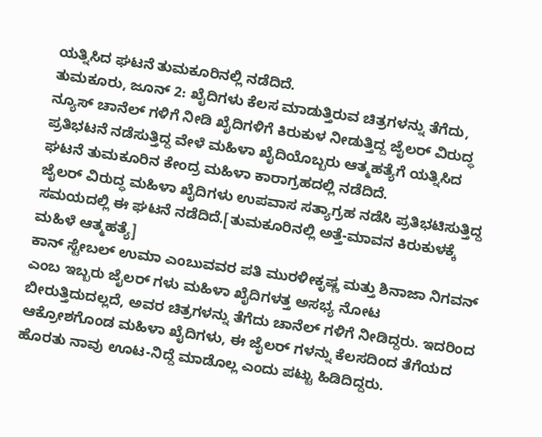ಯತ್ನಿಸಿದ ಘಟನೆ ತುಮಕೂರಿನಲ್ಲಿ ನಡೆದಿದೆ.
ತುಮಕೂರು, ಜೂನ್ 2: ಖೈದಿಗಳು ಕೆಲಸ ಮಾಡುತ್ತಿರುವ ಚಿತ್ರಗಳನ್ನು ತೆಗೆದು, ನ್ಯೂಸ್ ಚಾನೆಲ್ ಗಳಿಗೆ ನೀಡಿ ಖೈದಿಗಳಿಗೆ ಕಿರುಕುಳ ನೀಡುತ್ತಿದ್ದ ಜೈಲರ್ ವಿರುದ್ಧ ಪ್ರತಿಭಟನೆ ನಡೆಸುತ್ತಿದ್ದ ವೇಳೆ ಮಹಿಳಾ ಖೈದಿಯೊಬ್ಬರು ಆತ್ಮಹತ್ಯೆಗೆ ಯತ್ನಿಸಿದ ಘಟನೆ ತುಮಕೂರಿನ ಕೇಂದ್ರ ಮಹಿಳಾ ಕಾರಾಗ್ರಹದಲ್ಲಿ ನಡೆದಿದೆ.
ಜೈಲರ್ ವಿರುದ್ಧ ಮಹಿಳಾ ಖೈದಿಗಳು ಉಪವಾಸ ಸತ್ಯಾಗ್ರಹ ನಡೆಸಿ ಪ್ರತಿಭಟಿಸುತ್ತಿದ್ದ ಸಮಯದಲ್ಲಿ ಈ ಘಟನೆ ನಡೆದಿದೆ.[ತುಮಕೂರಿನಲ್ಲಿ ಅತ್ತೆ-ಮಾವನ ಕಿರುಕುಳಕ್ಕೆ ಮಹಿಳೆ ಆತ್ಮಹತ್ಯೆ]
ಕಾನ್ ಸ್ಟೇಬಲ್ ಉಮಾ ಎಂಬುವವರ ಪತಿ ಮುರಳೀಕೃಷ್ಣ ಮತ್ತು ಶಿನಾಜಾ ನಿಗವನ್ ಎಂಬ ಇಬ್ಬರು ಜೈಲರ್ ಗಳು ಮಹಿಳಾ ಖೈದಿಗಳತ್ತ ಅಸಭ್ಯ ನೋಟ ಬೀರುತ್ತಿದುದಲ್ಲದೆ, ಅವರ ಚಿತ್ರಗಳನ್ನು ತೆಗೆದು ಚಾನೆಲ್ ಗಳಿಗೆ ನೀಡಿದ್ದರು. ಇದರಿಂದ ಆಕ್ರೋಶಗೊಂಡ ಮಹಿಳಾ ಖೈದಿಗಳು, ಈ ಜೈಲರ್ ಗಳನ್ನು ಕೆಲಸದಿಂದ ತೆಗೆಯದ ಹೊರತು ನಾವು ಊಟ-ನಿದ್ದೆ ಮಾಡೊಲ್ಲ ಎಂದು ಪಟ್ಟು ಹಿಡಿದಿದ್ದರು.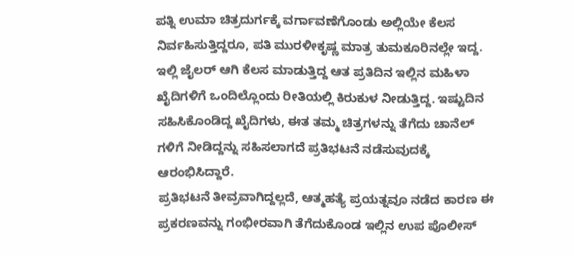ಪತ್ನಿ ಉಮಾ ಚಿತ್ರದುರ್ಗಕ್ಕೆ ವರ್ಗಾವಣೆಗೊಂಡು ಅಲ್ಲಿಯೇ ಕೆಲಸ ನಿರ್ವಹಿಸುತ್ತಿದ್ದರೂ, ಪತಿ ಮುರಳೀಕೃಷ್ಣ ಮಾತ್ರ ತುಮಕೂರಿನಲ್ಲೇ ಇದ್ದ. ಇಲ್ಲಿ ಜೈಲರ್ ಆಗಿ ಕೆಲಸ ಮಾಡುತ್ತಿದ್ದ ಆತ ಪ್ರತಿದಿನ ಇಲ್ಲಿನ ಮಹಿಳಾ ಖೈದಿಗಳಿಗೆ ಒಂದಿಲ್ಲೊಂದು ರೀತಿಯಲ್ಲಿ ಕಿರುಕುಳ ನೀಡುತ್ತಿದ್ದ. ಇಷ್ಟುದಿನ ಸಹಿಸಿಕೊಂಡಿದ್ದ ಖೈದಿಗಳು, ಈತ ತಮ್ಮ ಚಿತ್ರಗಳನ್ನು ತೆಗೆದು ಚಾನೆಲ್ ಗಳಿಗೆ ನೀಡಿದ್ದನ್ನು ಸಹಿಸಲಾಗದೆ ಪ್ರತಿಭಟನೆ ನಡೆಸುವುದಕ್ಕೆ ಆರಂಭಿಸಿದ್ದಾರೆ.
ಪ್ರತಿಭಟನೆ ತೀವ್ರವಾಗಿದ್ದಲ್ಲದೆ, ಆತ್ಮಹತ್ಯೆ ಪ್ರಯತ್ನವೂ ನಡೆದ ಕಾರಣ ಈ ಪ್ರಕರಣವನ್ನು ಗಂಭೀರವಾಗಿ ತೆಗೆದುಕೊಂಡ ಇಲ್ಲಿನ ಉಪ ಪೊಲೀಸ್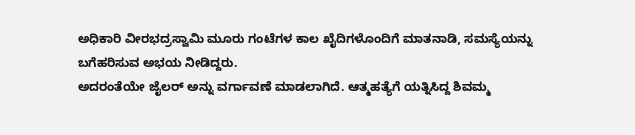ಅಧಿಕಾರಿ ವೀರಭದ್ರಸ್ವಾಮಿ ಮೂರು ಗಂಟೆಗಳ ಕಾಲ ಖೈದಿಗಳೊಂದಿಗೆ ಮಾತನಾಡಿ, ಸಮಸ್ಯೆಯನ್ನು ಬಗೆಹರಿಸುವ ಅಭಯ ನೀಡಿದ್ದರು.
ಅದರಂತೆಯೇ ಜೈಲರ್ ಅನ್ನು ವರ್ಗಾವಣೆ ಮಾಡಲಾಗಿದೆ. ಆತ್ಮಹತ್ಯೆಗೆ ಯತ್ನಿಸಿದ್ದ ಶಿವಮ್ಮ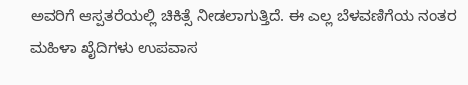ಅವರಿಗೆ ಆಸ್ಪತರೆಯಲ್ಲಿ ಚಿಕಿತ್ಸೆ ನೀಡಲಾಗುತ್ತಿದೆ. ಈ ಎಲ್ಲ ಬೆಳವಣಿಗೆಯ ನಂತರ ಮಹಿಳಾ ಖೈದಿಗಳು ಉಪವಾಸ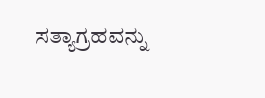ಸತ್ಯಾಗ್ರಹವನ್ನು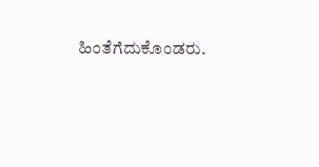ಹಿಂತೆಗೆದುಕೊಂಡರು.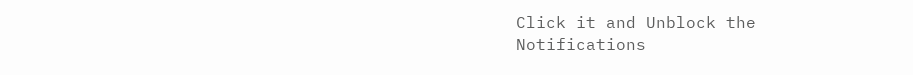Click it and Unblock the Notifications